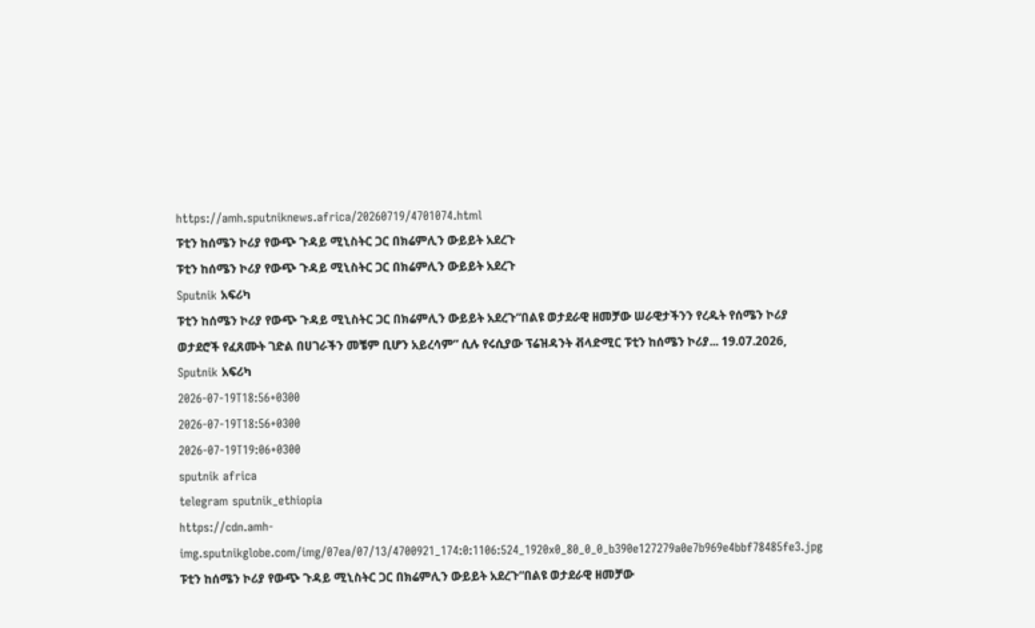https://amh.sputniknews.africa/20260719/4701074.html
ፑቲን ከሰሜን ኮሪያ የውጭ ጉዳይ ሚኒስትር ጋር በክሬምሊን ውይይት አደረጉ
ፑቲን ከሰሜን ኮሪያ የውጭ ጉዳይ ሚኒስትር ጋር በክሬምሊን ውይይት አደረጉ
Sputnik አፍሪካ
ፑቲን ከሰሜን ኮሪያ የውጭ ጉዳይ ሚኒስትር ጋር በክሬምሊን ውይይት አደረጉ“በልዩ ወታደራዊ ዘመቻው ሠራዊታችንን የረዱት የሰሜን ኮሪያ ወታደሮች የፈጸሙት ገድል በሀገራችን መቼም ቢሆን አይረሳም” ሲሉ የሩሲያው ፕሬዝዳንት ቭላድሚር ፑቲን ከሰሜን ኮሪያ... 19.07.2026, Sputnik አፍሪካ
2026-07-19T18:56+0300
2026-07-19T18:56+0300
2026-07-19T19:06+0300
sputnik africa
telegram sputnik_ethiopia
https://cdn.amh-img.sputnikglobe.com/img/07ea/07/13/4700921_174:0:1106:524_1920x0_80_0_0_b390e127279a0e7b969e4bbf78485fe3.jpg
ፑቲን ከሰሜን ኮሪያ የውጭ ጉዳይ ሚኒስትር ጋር በክሬምሊን ውይይት አደረጉ“በልዩ ወታደራዊ ዘመቻው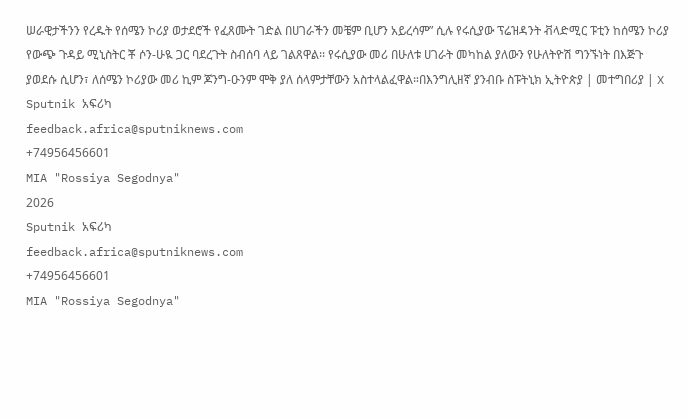ሠራዊታችንን የረዱት የሰሜን ኮሪያ ወታደሮች የፈጸሙት ገድል በሀገራችን መቼም ቢሆን አይረሳም” ሲሉ የሩሲያው ፕሬዝዳንት ቭላድሚር ፑቲን ከሰሜን ኮሪያ የውጭ ጉዳይ ሚኒስትር ቾ ሶን-ሁዪ ጋር ባደረጉት ስብሰባ ላይ ገልጸዋል፡፡ የሩሲያው መሪ በሁለቱ ሀገራት መካከል ያለውን የሁለትዮሽ ግንኙነት በእጅጉ ያወደሱ ሲሆን፣ ለሰሜን ኮሪያው መሪ ኪም ጆንግ-ዑንም ሞቅ ያለ ሰላምታቸውን አስተላልፈዋል።በእንግሊዘኛ ያንብቡ ስፑትኒክ ኢትዮጵያ | መተግበሪያ | X
Sputnik አፍሪካ
feedback.africa@sputniknews.com
+74956456601
MIA "Rossiya Segodnya"
2026
Sputnik አፍሪካ
feedback.africa@sputniknews.com
+74956456601
MIA "Rossiya Segodnya"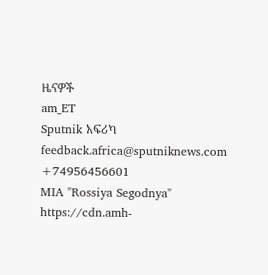ዜናዎች
am_ET
Sputnik አፍሪካ
feedback.africa@sputniknews.com
+74956456601
MIA "Rossiya Segodnya"
https://cdn.amh-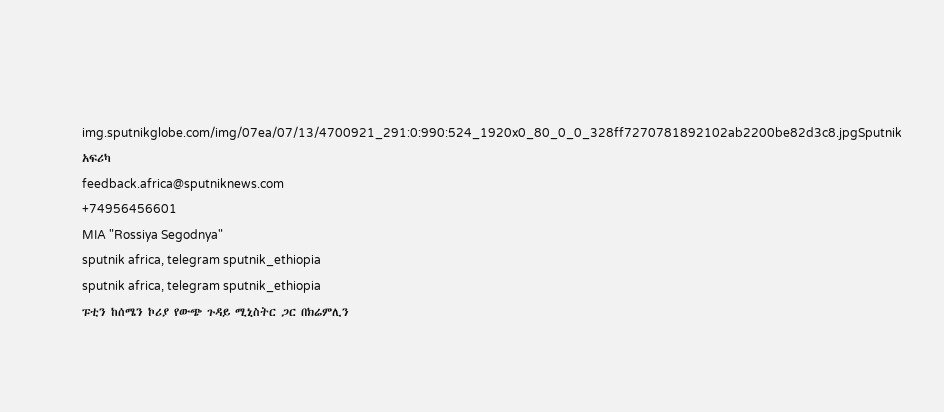img.sputnikglobe.com/img/07ea/07/13/4700921_291:0:990:524_1920x0_80_0_0_328ff7270781892102ab2200be82d3c8.jpgSputnik አፍሪካ
feedback.africa@sputniknews.com
+74956456601
MIA "Rossiya Segodnya"
sputnik africa, telegram sputnik_ethiopia
sputnik africa, telegram sputnik_ethiopia
ፑቲን ከሰሜን ኮሪያ የውጭ ጉዳይ ሚኒስትር ጋር በክሬምሊን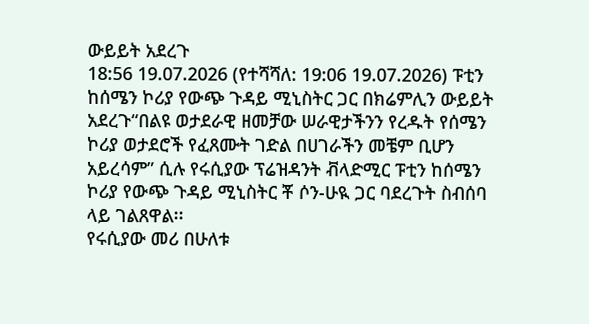ውይይት አደረጉ
18:56 19.07.2026 (የተሻሻለ: 19:06 19.07.2026) ፑቲን ከሰሜን ኮሪያ የውጭ ጉዳይ ሚኒስትር ጋር በክሬምሊን ውይይት አደረጉ“በልዩ ወታደራዊ ዘመቻው ሠራዊታችንን የረዱት የሰሜን ኮሪያ ወታደሮች የፈጸሙት ገድል በሀገራችን መቼም ቢሆን አይረሳም” ሲሉ የሩሲያው ፕሬዝዳንት ቭላድሚር ፑቲን ከሰሜን ኮሪያ የውጭ ጉዳይ ሚኒስትር ቾ ሶን-ሁዪ ጋር ባደረጉት ስብሰባ ላይ ገልጸዋል፡፡
የሩሲያው መሪ በሁለቱ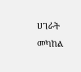ሀገራት መካከል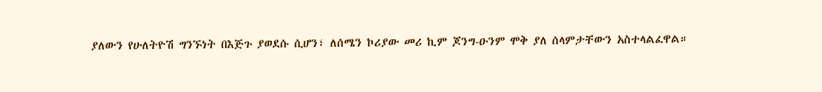ያለውን የሁለትዮሽ ግንኙነት በእጅጉ ያወደሱ ሲሆን፣ ለሰሜን ኮሪያው መሪ ኪም ጆንግ-ዑንም ሞቅ ያለ ሰላምታቸውን አስተላልፈዋል።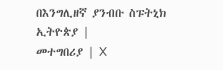በእንግሊዘኛ ያንብቡ ስፑትኒክ ኢትዮጵያ |
መተግበሪያ | X